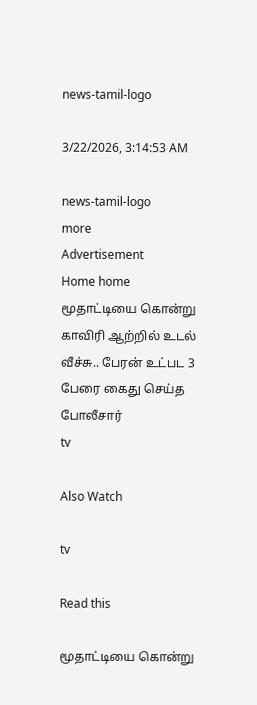news-tamil-logo

3/22/2026, 3:14:53 AM

news-tamil-logo
more
Advertisement
Home home மூதாட்டியை கொன்று காவிரி ஆற்றில் உடல் வீச்சு.. பேரன் உட்பட 3 பேரை கைது செய்த போலீசார்
tv

Also Watch

tv

Read this

மூதாட்டியை கொன்று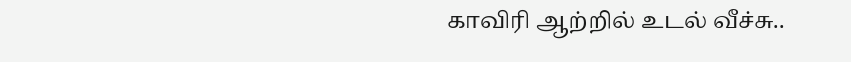காவிரி ஆற்றில் உடல் வீச்சு..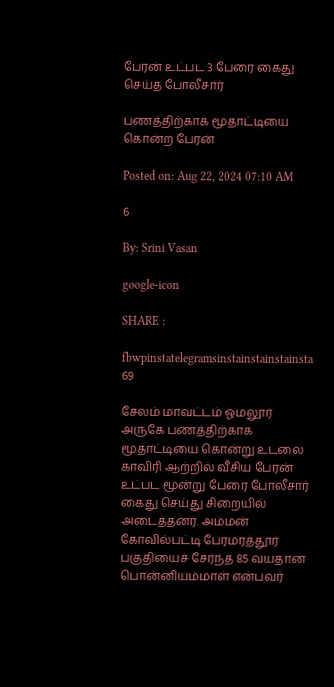பேரன் உட்பட 3 பேரை கைது செய்த போலீசார்

பணத்திற்காக மூதாட்டியை கொன்ற பேரன்

Posted on: Aug 22, 2024 07:10 AM

6

By: Srini Vasan

google-icon

SHARE :

fbwpinstatelegramsinstainstainstainsta
69

சேலம் மாவட்டம் ஓமலூர் அருகே பணத்திற்காக மூதாட்டியை கொன்று உடலை காவிரி ஆற்றில் வீசிய பேரன் உட்பட மூன்று பேரை போலீசார் கைது செய்து சிறையில் அடைத்தனர். அம்மன் கோவில்பட்டி பேரமரத்தூர் பகுதியைச் சேர்ந்த 85 வயதான பொன்னியம்மாள் என்பவர்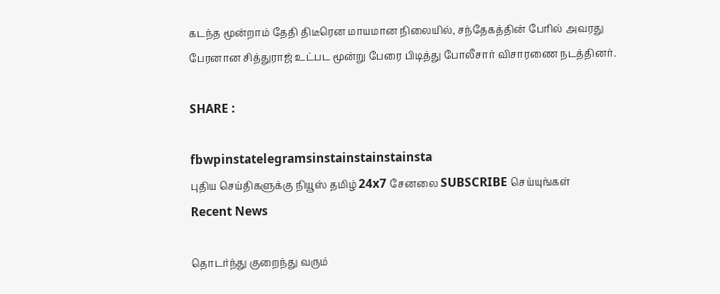கடந்த மூன்றாம் தேதி திடீரென மாயமான நிலையில், சந்தேகத்தின் பேரில் அவரது பேரனான சித்துராஜ் உட்பட மூன்று பேரை பிடித்து போலீசார் விசாரணை நடத்தினர்.

SHARE :

fbwpinstatelegramsinstainstainstainsta
புதிய செய்திகளுக்கு நியூஸ் தமிழ் 24x7 சேனலை SUBSCRIBE செய்யுங்கள்
Recent News

தொடர்ந்து குறைந்து வரும்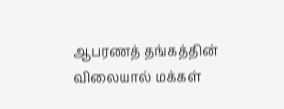ஆபரணத் தங்கத்தின் விலையால் மக்கள்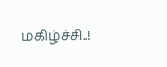மகிழ்ச்சி..!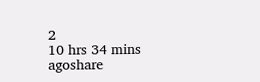2
10 hrs 34 mins agoshare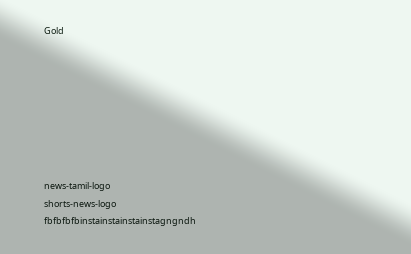Gold








news-tamil-logo
shorts-news-logo
fbfbfbfbinstainstainstainstagngndh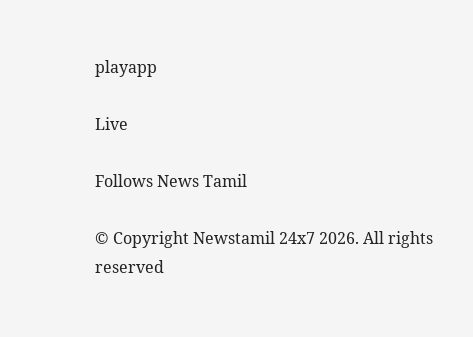playapp

Live

Follows News Tamil

© Copyright Newstamil 24x7 2026. All rights reserved